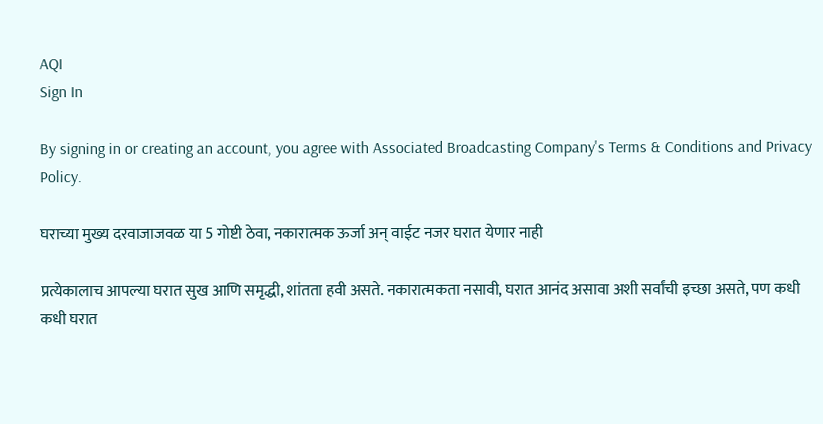AQI
Sign In

By signing in or creating an account, you agree with Associated Broadcasting Company's Terms & Conditions and Privacy Policy.

घराच्या मुख्य दरवाजाजवळ या 5 गोष्टी ठेवा, नकारात्मक ऊर्जा अन् वाईट नजर घरात येणार नाही

प्रत्येकालाच आपल्या घरात सुख आणि समृद्धी, शांतता हवी असते. नकारात्मकता नसावी, घरात आनंद असावा अशी सर्वांची इच्छा असते, पण कधी कधी घरात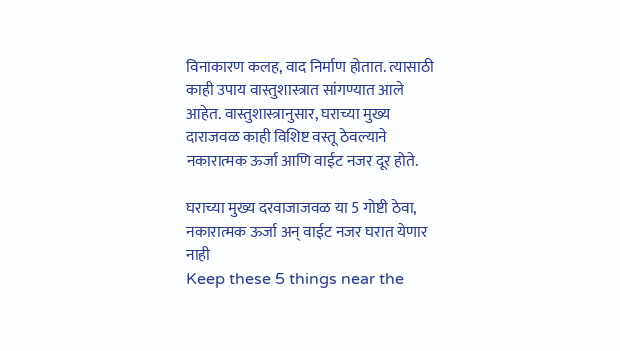विनाकारण कलह, वाद निर्माण होतात. त्यासाठी काही उपाय वास्तुशास्त्रात सांगण्यात आले आहेत. वास्तुशास्त्रानुसार, घराच्या मुख्य दाराजवळ काही विशिष्ट वस्तू ठेवल्याने नकारात्मक ऊर्जा आणि वाईट नजर दूर होते.

घराच्या मुख्य दरवाजाजवळ या 5 गोष्टी ठेवा, नकारात्मक ऊर्जा अन् वाईट नजर घरात येणार नाही
Keep these 5 things near the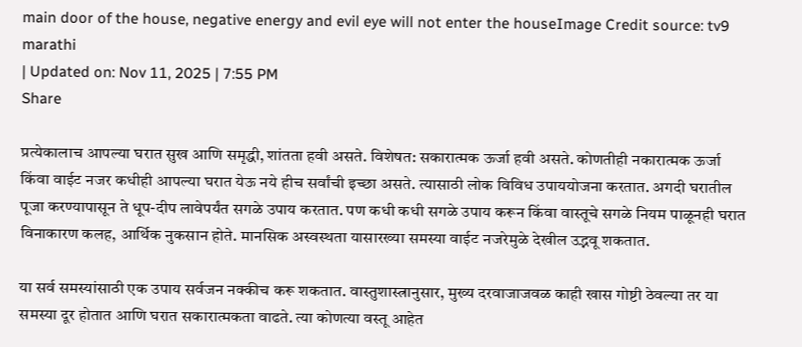main door of the house, negative energy and evil eye will not enter the houseImage Credit source: tv9 marathi
| Updated on: Nov 11, 2025 | 7:55 PM
Share

प्रत्येकालाच आपल्या घरात सुख आणि समृद्धी, शांतता हवी असते. विशेषत: सकारात्मक ऊर्जा हवी असते. कोणतीही नकारात्मक ऊर्जा किंवा वाईट नजर कधीही आपल्या घरात येऊ नये हीच सर्वांची इच्छा असते. त्यासाठी लोक विविध उपाययोजना करतात. अगदी घरातील पूजा करण्यापासून ते धूप-दीप लावेपर्यंत सगळे उपाय करतात. पण कधी कधी सगळे उपाय करून किंवा वास्तूचे सगळे नियम पाळूनही घरात विनाकारण कलह, आर्थिक नुकसान होते. मानसिक अस्वस्थता यासारख्या समस्या वाईट नजरेमुळे देखील उद्भवू शकतात.

या सर्व समस्यांसाठी एक उपाय सर्वजन नक्कीच करू शकतात. वास्तुशास्त्रानुसार, मुख्य दरवाजाजवळ काही खास गोष्टी ठेवल्या तर या समस्या दूर होतात आणि घरात सकारात्मकता वाढते. त्या कोणत्या वस्तू आहेत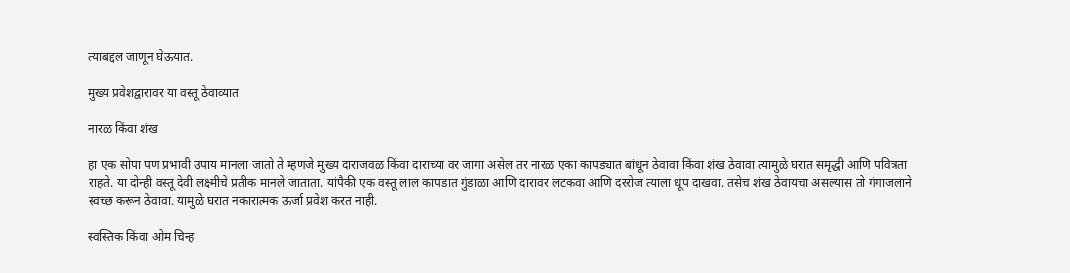त्याबद्दल जाणून घेऊयात.

मुख्य प्रवेशद्वारावर या वस्तू ठेवाव्यात

नारळ किंवा शंख

हा एक सोपा पण प्रभावी उपाय मानला जातो ते म्हणजे मुख्य दाराजवळ किंवा दाराच्या वर जागा असेल तर नारळ एका कापड्यात बांधून ठेवावा किंवा शंख ठेवावा त्यामुळे घरात समृद्धी आणि पवित्रता राहते. या दोन्ही वस्तू देवी लक्ष्मीचे प्रतीक मानले जाताता. यांपैकी एक वस्तू लाल कापडात गुंडाळा आणि दारावर लटकवा आणि दररोज त्याला धूप दाखवा. तसेच शंख ठेवायचा असल्यास तो गंगाजलाने स्वच्छ करून ठेवावा. यामुळे घरात नकारात्मक ऊर्जा प्रवेश करत नाही.

स्वस्तिक किंवा ओम चिन्ह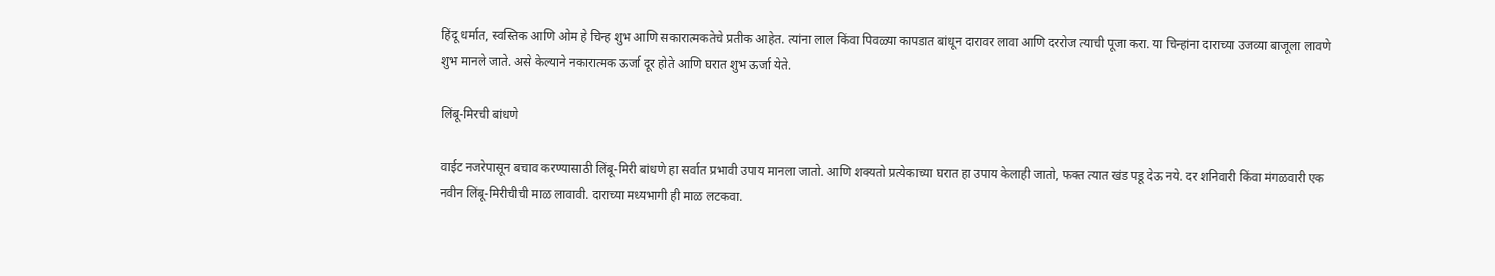हिंदू धर्मात, स्वस्तिक आणि ओम हे चिन्ह शुभ आणि सकारात्मकतेचे प्रतीक आहेत. त्यांना लाल किंवा पिवळ्या कापडात बांधून दारावर लावा आणि दररोज त्याची पूजा करा. या चिन्हांना दाराच्या उजव्या बाजूला लावणे शुभ मानले जाते. असे केल्याने नकारात्मक ऊर्जा दूर होते आणि घरात शुभ ऊर्जा येते.

लिंबू-मिरची बांधणे

वाईट नजरेपासून बचाव करण्यासाठी लिंबू-मिरी बांधणे हा सर्वात प्रभावी उपाय मानला जातो. आणि शक्यतो प्रत्येकाच्या घरात हा उपाय केलाही जातो, फक्त त्यात खंड पडू देऊ नये. दर शनिवारी किंवा मंगळवारी एक नवीन लिंबू-मिरीचीची माळ लावावी. दाराच्या मध्यभागी ही माळ लटकवा.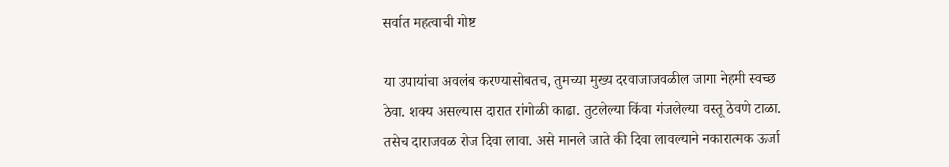सर्वात महत्वाची गोष्ट

या उपायांचा अवलंब करण्यासोबतच, तुमच्या मुख्य दरवाजाजवळील जागा नेहमी स्वच्छ ठेवा. शक्य असल्यास दारात रांगोळी काढा. तुटलेल्या किंवा गंजलेल्या वस्तू ठेवणे टाळा. तसेच दाराजवळ रोज दिवा लावा. असे मानले जाते की दिवा लावल्याने नकारात्मक ऊर्जा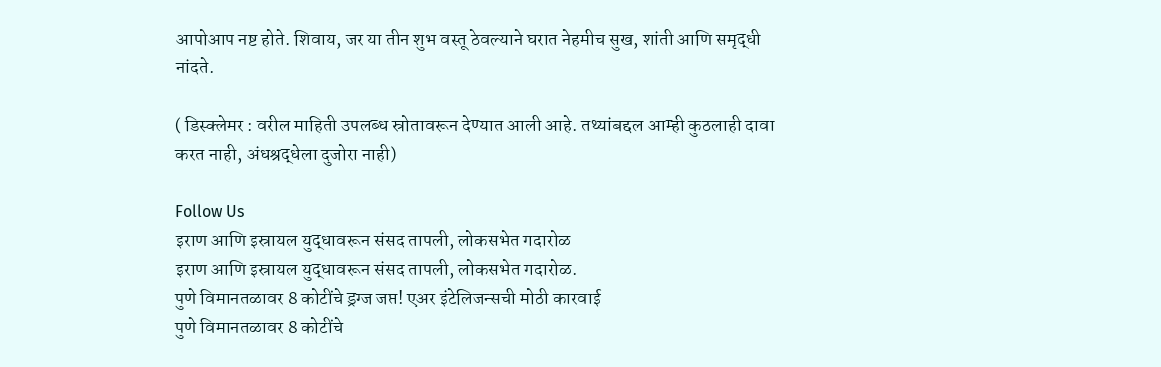आपोआप नष्ट होते. शिवाय, जर या तीन शुभ वस्तू ठेवल्याने घरात नेहमीच सुख, शांती आणि समृद्धी नांदते.

( डिस्क्लेमर : वरील माहिती उपलब्ध स्रोतावरून देण्यात आली आहे. तथ्यांबद्दल आम्ही कुठलाही दावा करत नाही, अंधश्रद्धेला दुजोरा नाही)

Follow Us
इराण आणि इस्रायल युद्धावरून संसद तापली, लोकसभेत गदारोळ
इराण आणि इस्रायल युद्धावरून संसद तापली, लोकसभेत गदारोळ.
पुणे विमानतळावर 8 कोटींचे ड्रग्ज जप्त! एअर इंटेलिजन्सची मोठी कारवाई
पुणे विमानतळावर 8 कोटींचे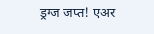ड्रग्ज जप्त! एअर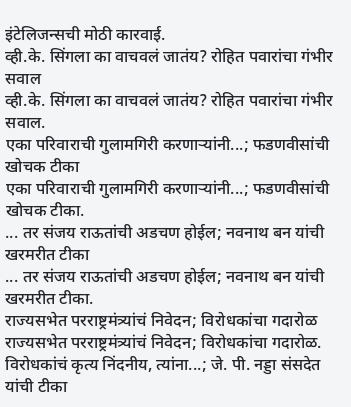इंटेलिजन्सची मोठी कारवाई.
व्ही.के. सिंगला का वाचवलं जातंय? रोहित पवारांचा गंभीर सवाल
व्ही.के. सिंगला का वाचवलं जातंय? रोहित पवारांचा गंभीर सवाल.
एका परिवाराची गुलामगिरी करणाऱ्यांनी...; फडणवीसांची खोचक टीका
एका परिवाराची गुलामगिरी करणाऱ्यांनी...; फडणवीसांची खोचक टीका.
... तर संजय राऊतांची अडचण होईल; नवनाथ बन यांची खरमरीत टीका
... तर संजय राऊतांची अडचण होईल; नवनाथ बन यांची खरमरीत टीका.
राज्यसभेत परराष्ट्रमंत्र्यांचं निवेदन; विरोधकांचा गदारोळ
राज्यसभेत परराष्ट्रमंत्र्यांचं निवेदन; विरोधकांचा गदारोळ.
विरोधकांचं कृत्य निंदनीय, त्यांना...; जे. पी. नड्डा संसदेत यांची टीका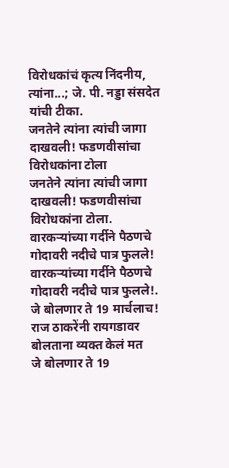विरोधकांचं कृत्य निंदनीय, त्यांना...; जे. पी. नड्डा संसदेत यांची टीका.
जनतेने त्यांना त्यांची जागा दाखवली! फडणवीसांचा विरोधकांना टोला
जनतेने त्यांना त्यांची जागा दाखवली! फडणवीसांचा विरोधकांना टोला.
वारकऱ्यांच्या गर्दीने पैठणचे गोदावरी नदीचे पात्र फुलले!
वारकऱ्यांच्या गर्दीने पैठणचे गोदावरी नदीचे पात्र फुलले!.
जे बोलणार ते 19 मार्चलाच! राज ठाकरेंनी रायगडावर बोलताना व्यक्त केलं मत
जे बोलणार ते 19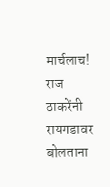मार्चलाच! राज ठाकरेंनी रायगडावर बोलताना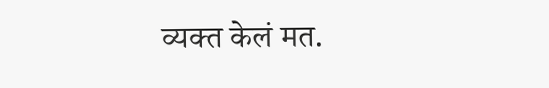व्यक्त केलं मत.